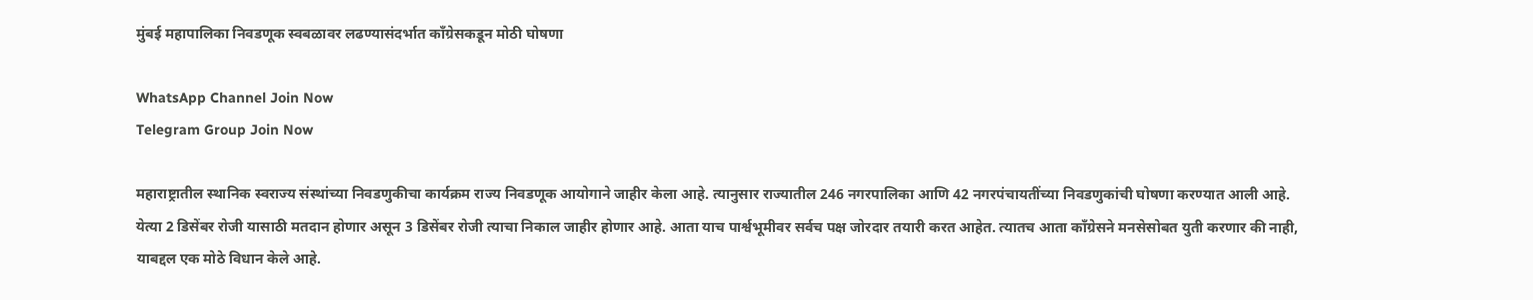मुंबई महापालिका निवडणूक स्वबळावर लढण्यासंदर्भात काँग्रेसकडून मोठी घोषणा

WhatsApp Channel Join Now
Telegram Group Join Now

महाराष्ट्रातील स्थानिक स्वराज्य संस्थांच्या निवडणुकीचा कार्यक्रम राज्य निवडणूक आयोगाने जाहीर केला आहे. त्यानुसार राज्यातील 246 नगरपालिका आणि 42 नगरपंचायतींच्या निवडणुकांची घोषणा करण्यात आली आहे. येत्या 2 डिसेंबर रोजी यासाठी मतदान होणार असून 3 डिसेंबर रोजी त्याचा निकाल जाहीर होणार आहे. आता याच पार्श्वभूमीवर सर्वच पक्ष जोरदार तयारी करत आहेत. त्यातच आता काँग्रेसने मनसेसोबत युती करणार की नाही, याबद्दल एक मोठे विधान केले आहे.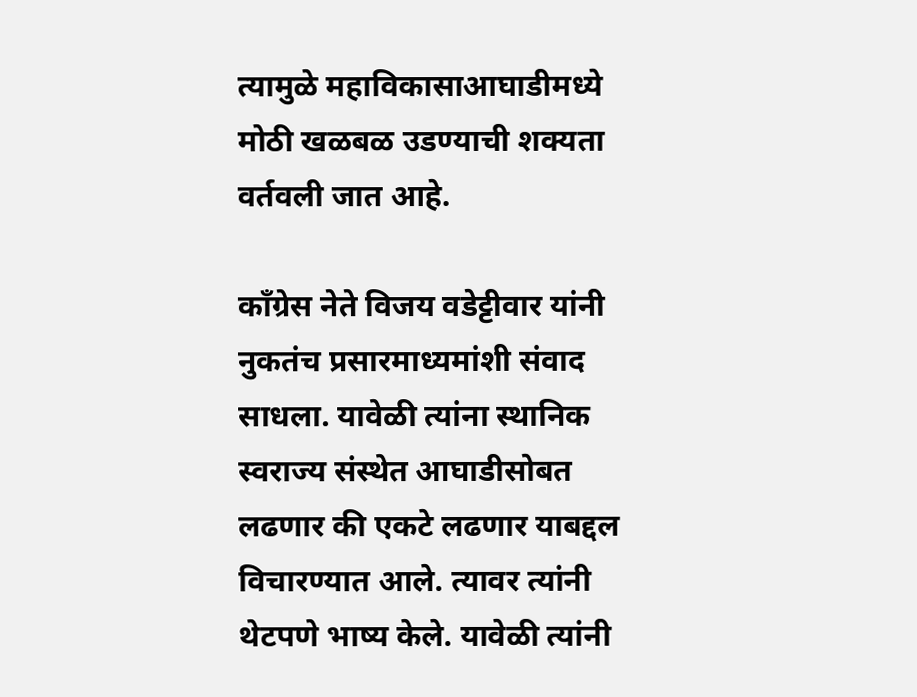त्यामुळे महाविकासाआघाडीमध्ये मोठी खळबळ उडण्याची शक्यता वर्तवली जात आहे.

काँग्रेस नेते विजय वडेट्टीवार यांनी नुकतंच प्रसारमाध्यमांशी संवाद साधला. यावेळी त्यांना स्थानिक स्वराज्य संस्थेत आघाडीसोबत लढणार की एकटे लढणार याबद्दल विचारण्यात आले. त्यावर त्यांनी थेटपणे भाष्य केले. यावेळी त्यांनी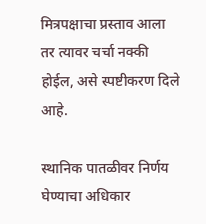मित्रपक्षाचा प्रस्ताव आला तर त्यावर चर्चा नक्की होईल, असे स्पष्टीकरण दिले आहे.

स्थानिक पातळीवर निर्णय घेण्याचा अधिकार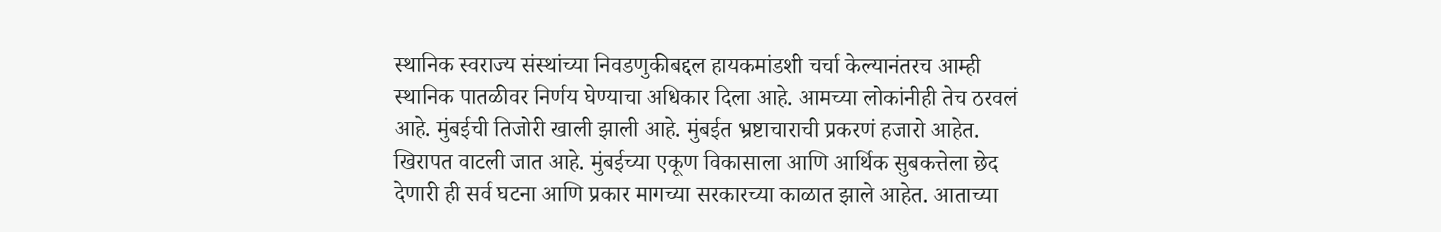स्थानिक स्वराज्य संस्थांच्या निवडणुकीबद्दल हायकमांडशी चर्चा केल्यानंतरच आम्ही स्थानिक पातळीवर निर्णय घेण्याचा अधिकार दिला आहे. आमच्या लोकांनीही तेच ठरवलं आहे. मुंबईची तिजोरी खाली झाली आहे. मुंबईत भ्रष्टाचाराची प्रकरणं हजारो आहेत. खिरापत वाटली जात आहे. मुंबईच्या एकूण विकासाला आणि आर्थिक सुबकत्तेला छेद देणारी ही सर्व घटना आणि प्रकार मागच्या सरकारच्या काळात झाले आहेत. आताच्या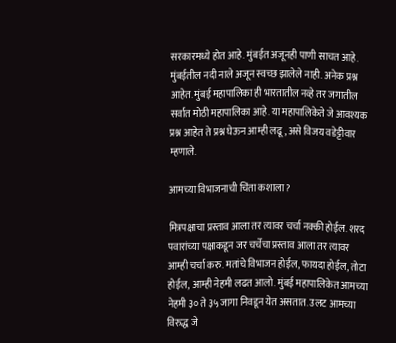सरकारमध्ये होत आहे. मुंबईत अजूनही पाणी साचत आहे. मुंबईतील नदी नाले अजून स्वच्छ झालेले नाही. अनेक प्रश्न आहेत. मुंबई महापालिका ही भारतातील नव्हे तर जगातील सर्वात मोठी महापालिका आहे. या महापालिकेते जे आवश्यक प्रश्न आहेत ते प्रश्न घेऊन आम्ही लढू, असे विजय वडेट्टीवार म्हणाले.

आमच्या विभाजनाची चिंता कशाला?

मित्रपक्षाचा प्रस्ताव आला तर त्यावर चर्चा नक्की होईल. शरद पवारांच्या पक्षाकडून जर चर्चेचा प्रस्ताव आला तर त्यावर आम्ही चर्चा करु. मतांचे विभाजन होईल, फायदा होईल, तोटा होईल, आम्ही नेहमी लढत आलो. मुंबई महापालिकेत आमच्या नेहमी ३० ते ३५ जागा निवडून येत असतात. उलट आमच्या विरुद्ध जे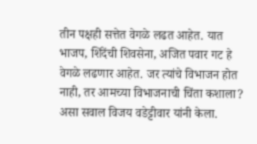तीन पक्षही सत्तेत वेगळे लढत आहेत. यात भाजप, शिंदेंची शिवसेना, अजित पवार गट हे वेगळे लढणार आहेत. जर त्यांचे विभाजन होत नाही, तर आमच्या विभाजनाची चिंता कशाला? असा सवाल विजय वडेट्टीवार यांनी केला.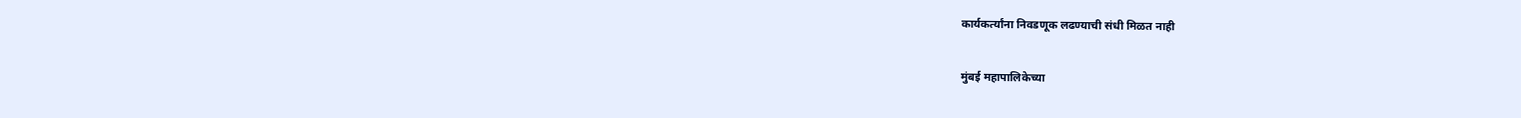कार्यकर्त्यांना निवडणूक लढण्याची संधी मिळत नाही

मुंबई महापालिकेच्या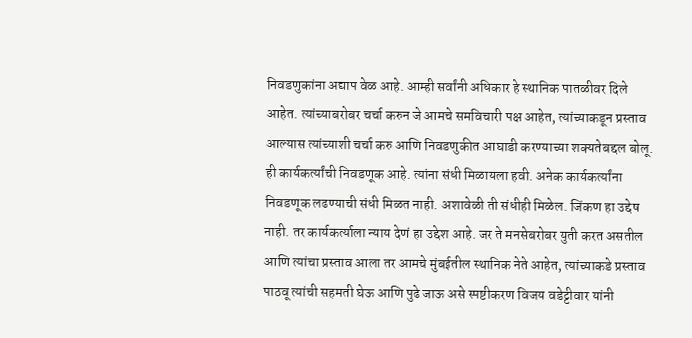निवडणुकांना अद्याप वेळ आहे. आम्ही सर्वांनी अधिकार हे स्थानिक पातळीवर दिले आहेत. त्यांच्याबरोबर चर्चा करुन जे आमचे समविचारी पक्ष आहेत, त्यांच्याकडून प्रस्ताव आल्यास त्यांच्याशी चर्चा करु आणि निवडणुकीत आघाडी करण्याच्या शक्यतेबद्दल बोलू. ही कार्यकर्त्यांची निवडणूक आहे. त्यांना संधी मिळायला हवी. अनेक कार्यकर्त्यांना निवडणूक लढण्याची संधी मिळत नाही. अशावेळी ती संधीही मिळेल. जिंकण हा उद्देष नाही. तर कार्यकर्त्याला न्याय देणं हा उद्देश आहे. जर ते मनसेबरोबर युती करत असतील आणि त्यांचा प्रस्ताव आला तर आमचे मुंबईतील स्थानिक नेते आहेत, त्यांच्याकडे प्रस्ताव पाठवू त्यांची सहमती घेऊ आणि पुढे जाऊ असे स्पष्टीकरण विजय वडेट्टीवार यांनी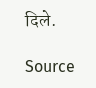दिले.

Source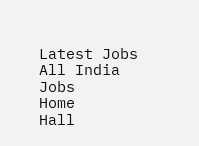Latest Jobs
All India Jobs
Home
Hall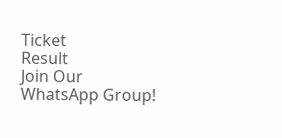Ticket
Result
Join Our WhatsApp Group!